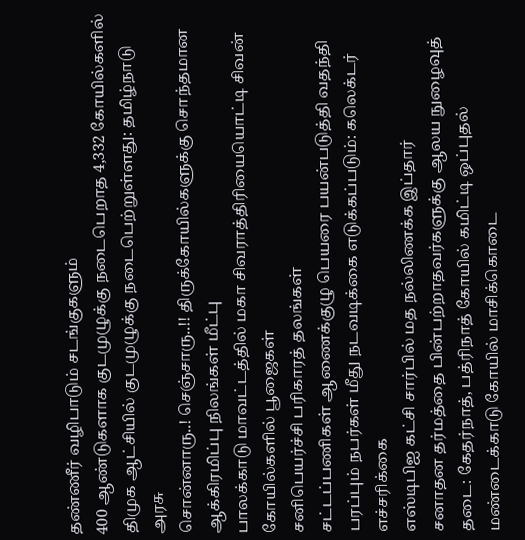தண்ணீர் வழிபாடும் சடங்குகளும்
400 ஆண்டுகளாக குடமுழுக்கு நடைபெறாத 4,332 கோயில்களில் திமுக ஆட்சியில் குடமுழுக்கு நடைபெற்றுள்ளது: தமிழ்நாடு அரசு
சொன்னாரு..! செஞ்சாரு..!! திருக்கோயில்களுக்கு சொந்தமான ஆக்கிரமிப்பு நிலங்கள் மீட்பு
பாலக்காடு மாவட்டத்தில் மகா சிவராத்திரியையொட்டி சிவன் கோயில்களில் பூஜைகள்
சனிபெயர்ச்சி பரிகாரத் தலங்கள்
சட்டப்பணிகள் ஆணைக்குழு பெயரை பயன்படுத்தி வதந்தி பரப்பும் நபர்கள் மீது நடவடிக்கை எடுக்கப்படும்: கலெக்டர் எச்சரிக்கை
எஸ்டிபிஐ கட்சி சார்பில் மத நல்லிணக்க இப்தார்
சனாதன தர்மத்தை பின்பற்றாதவர்களுக்கு ஆலய நுழைவுத் தடை: கேதர்நாத், பத்ரிநாத் கோயில் கமிட்டி ஒப்புதல்
மண்டைக்காடு கோயில் மாசிக்கொடை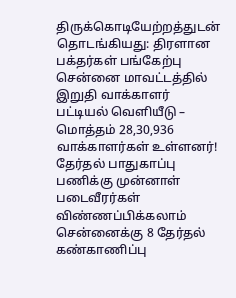திருக்கொடியேற்றத்துடன் தொடங்கியது: திரளான பக்தர்கள் பங்கேற்பு
சென்னை மாவட்டத்தில் இறுதி வாக்காளர் பட்டியல் வெளியீடு – மொத்தம் 28,30,936 வாக்காளர்கள் உள்ளனர்!
தேர்தல் பாதுகாப்பு பணிக்கு முன்னாள் படைவீரர்கள் விண்ணப்பிக்கலாம்
சென்னைக்கு 8 தேர்தல் கண்காணிப்பு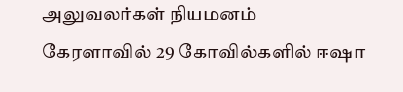அலுவலர்கள் நியமனம்
கேரளாவில் 29 கோவில்களில் ஈஷா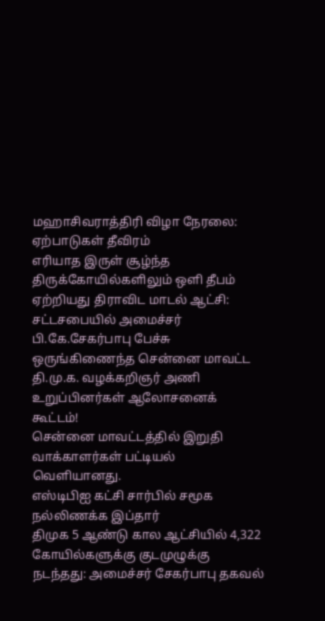மஹாசிவராத்திரி விழா நேரலை: ஏற்பாடுகள் தீவிரம்
எரியாத இருள் சூழ்ந்த திருக்கோயில்களிலும் ஒளி தீபம் ஏற்றியது திராவிட மாடல் ஆட்சி: சட்டசபையில் அமைச்சர் பி.கே.சேகர்பாபு பேச்சு
ஒருங்கிணைந்த சென்னை மாவட்ட தி.மு.க. வழக்கறிஞர் அணி உறுப்பினர்கள் ஆலோசனைக் கூட்டம்!
சென்னை மாவட்டத்தில் இறுதி வாக்காளர்கள் பட்டியல் வெளியானது.
எஸ்டிபிஐ கட்சி சார்பில் சமூக நல்லிணக்க இப்தார்
திமுக 5 ஆண்டு கால ஆட்சியில் 4,322 கோயில்களுக்கு குடமுழுக்கு நடந்தது: அமைச்சர் சேகர்பாபு தகவல்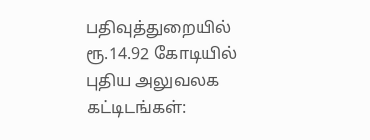பதிவுத்துறையில் ரூ.14.92 கோடியில் புதிய அலுவலக கட்டிடங்கள்: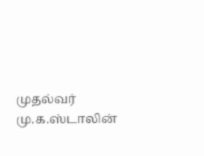முதல்வர் மு.க.ஸ்டாலின்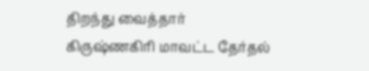திறந்து வைத்தார்
கிருஷ்ணகிரி மாவட்ட தேர்தல்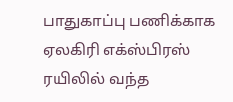பாதுகாப்பு பணிக்காக ஏலகிரி எக்ஸ்பிரஸ் ரயிலில் வந்த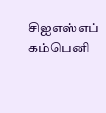சிஐஎஸ்எப் கம்பெனி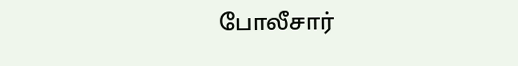போலீசார்